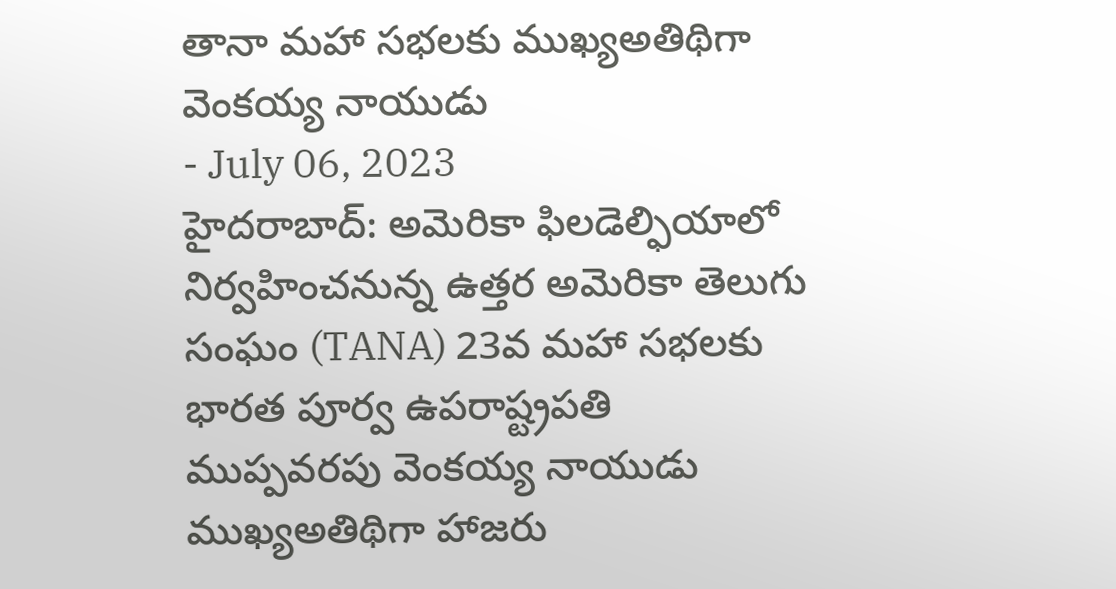తానా మహా సభలకు ముఖ్యఅతిథిగా వెంకయ్య నాయుడు
- July 06, 2023
హైదరాబాద్: అమెరికా ఫిలడెల్ఫియాలో నిర్వహించనున్న ఉత్తర అమెరికా తెలుగు సంఘం (TANA) 23వ మహా సభలకు భారత పూర్వ ఉపరాష్ట్రపతి ముప్పవరపు వెంకయ్య నాయుడు ముఖ్యఅతిథిగా హాజరు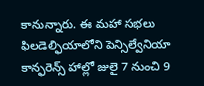కానున్నారు. ఈ మహా సభలు ఫిలడెల్ఫియాలోని పెన్సిల్వేనియా కాన్ఫరెన్స్ హాల్లో జులై 7 నుంచి 9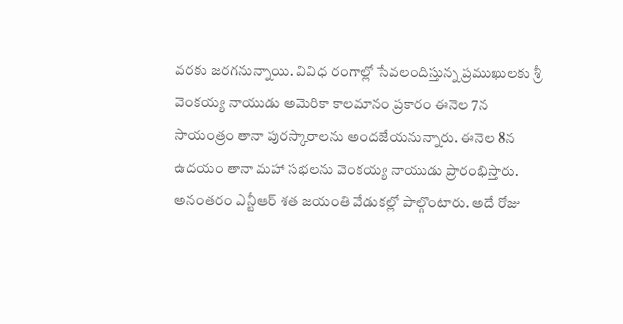వరకు జరగనున్నాయి. వివిధ రంగాల్లో సేవలందిస్తున్న ప్రముఖులకు శ్రీ వెంకయ్య నాయుడు అమెరికా కాలమానం ప్రకారం ఈనెల 7న సాయంత్రం తానా పురస్కారాలను అందజేయనున్నారు. ఈనెల 8న ఉదయం తానా మహా సభలను వెంకయ్య నాయుడు ప్రారంభిస్తారు. అనంతరం ఎన్టీఆర్ శత జయంతి వేడుకల్లో పాల్గొంటారు. అదే రోజు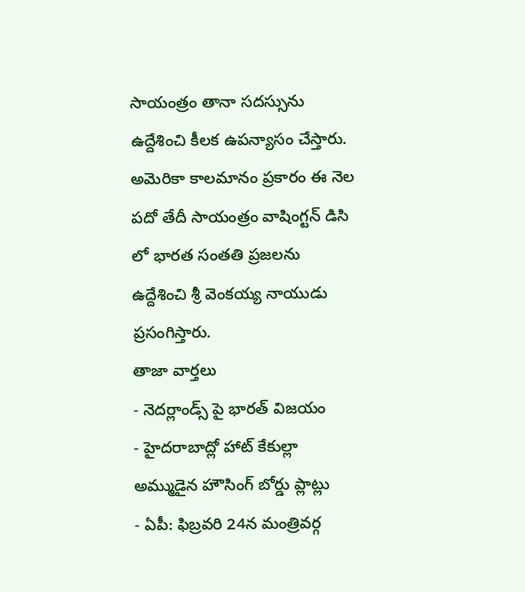సాయంత్రం తానా సదస్సును ఉద్దేశించి కీలక ఉపన్యాసం చేస్తారు. అమెరికా కాలమానం ప్రకారం ఈ నెల పదో తేదీ సాయంత్రం వాషింగ్టన్ డిసి లో భారత సంతతి ప్రజలను ఉద్దేశించి శ్రీ వెంకయ్య నాయుడు ప్రసంగిస్తారు.
తాజా వార్తలు
- నెదర్లాండ్స్ పై భారత్ విజయం
- హైదరాబాద్లో హాట్ కేకుల్లా అమ్ముడైన హౌసింగ్ బోర్డు ప్లాట్లు
- ఏపీ: ఫిబ్రవరి 24న మంత్రివర్గ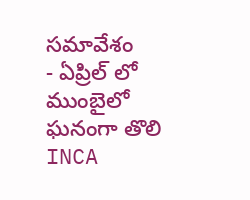సమావేశం
- ఏప్రిల్ లో ముంబైలో ఘనంగా తొలి INCA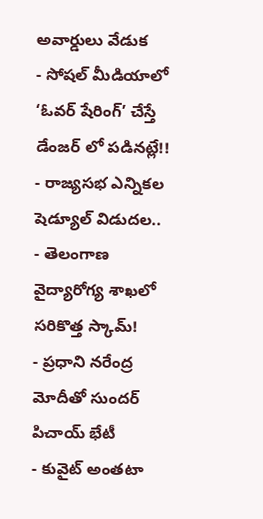అవార్డులు వేడుక
- సోషల్ మీడియాలో ‘ఓవర్ షేరింగ్’ చేస్తే డేంజర్ లో పడినట్లే!!
- రాజ్యసభ ఎన్నికల షెడ్యూల్ విడుదల..
- తెలంగాణ వైద్యారోగ్య శాఖలో సరికొత్త స్కామ్!
- ప్రధాని నరేంద్ర మోదీతో సుందర్ పిచాయ్ భేటీ
- కువైట్ అంతటా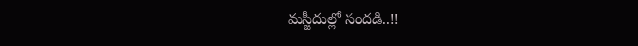మస్జీదుల్లో సందడి..!!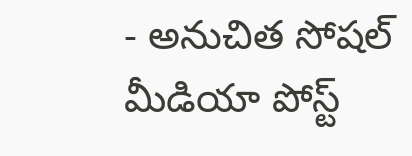- అనుచిత సోషల్ మీడియా పోస్ట్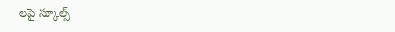లపై స్కూల్స్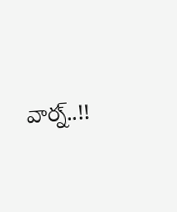వార్న్..!!